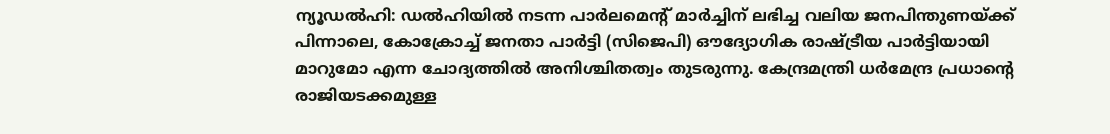ന്യൂഡൽഹി: ഡൽഹിയിൽ നടന്ന പാർലമെന്റ് മാർച്ചിന് ലഭിച്ച വലിയ ജനപിന്തുണയ്ക്ക് പിന്നാലെ, കോക്രോച്ച് ജനതാ പാർട്ടി (സിജെപി) ഔദ്യോഗിക രാഷ്ട്രീയ പാർട്ടിയായി മാറുമോ എന്ന ചോദ്യത്തിൽ അനിശ്ചിതത്വം തുടരുന്നു. കേന്ദ്രമന്ത്രി ധർമേന്ദ്ര പ്രധാന്റെ രാജിയടക്കമുള്ള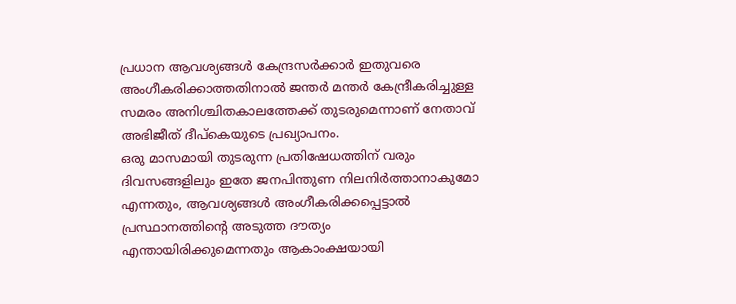പ്രധാന ആവശ്യങ്ങൾ കേന്ദ്രസർക്കാർ ഇതുവരെ അംഗീകരിക്കാത്തതിനാൽ ജന്തർ മന്തർ കേന്ദ്രീകരിച്ചുള്ള സമരം അനിശ്ചിതകാലത്തേക്ക് തുടരുമെന്നാണ് നേതാവ് അഭിജീത് ദീപ്കെയുടെ പ്രഖ്യാപനം.
ഒരു മാസമായി തുടരുന്ന പ്രതിഷേധത്തിന് വരും ദിവസങ്ങളിലും ഇതേ ജനപിന്തുണ നിലനിർത്താനാകുമോ എന്നതും, ആവശ്യങ്ങൾ അംഗീകരിക്കപ്പെട്ടാൽ പ്രസ്ഥാനത്തിന്റെ അടുത്ത ദൗത്യം എന്തായിരിക്കുമെന്നതും ആകാംക്ഷയായി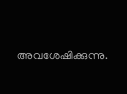അവശേഷിക്കുന്നു.